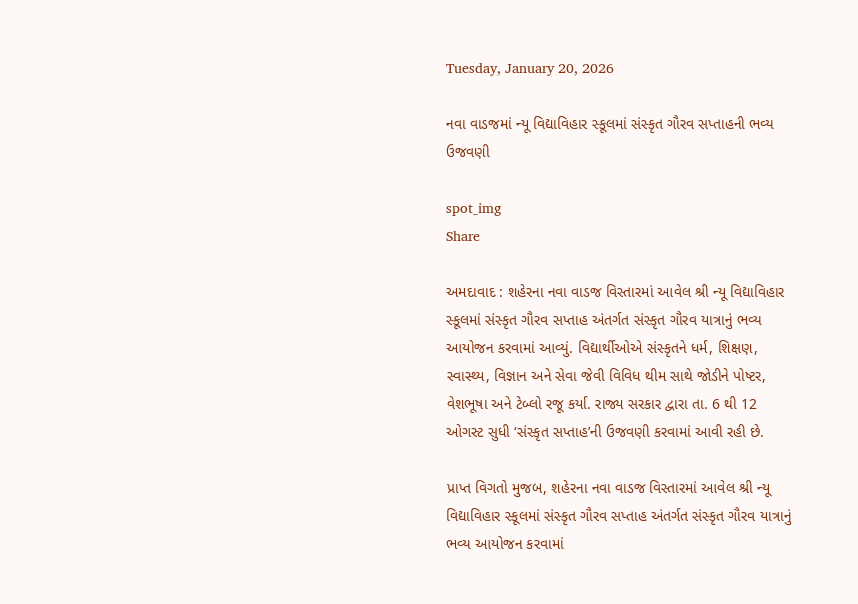Tuesday, January 20, 2026

નવા વાડજમાં ન્યૂ વિદ્યાવિહાર સ્કૂલમાં સંસ્કૃત ગૌરવ સપ્તાહની ભવ્ય ઉજવણી

spot_img
Share

અમદાવાદ : શહેરના નવા વાડજ વિસ્તારમાં આવેલ શ્રી ન્યૂ વિદ્યાવિહાર સ્કૂલમાં સંસ્કૃત ગૌરવ સપ્તાહ અંતર્ગત સંસ્કૃત ગૌરવ યાત્રાનું ભવ્ય આયોજન કરવામાં આવ્યું. વિદ્યાર્થીઓએ સંસ્કૃતને ધર્મ, શિક્ષણ, સ્વાસ્થ્ય, વિજ્ઞાન અને સેવા જેવી વિવિધ થીમ સાથે જોડીને પોષ્ટર, વેશભૂષા અને ટેબ્લો રજૂ કર્યા. રાજ્ય સરકાર દ્વારા તા. 6 થી 12 ઓગસ્ટ સુધી ‘સંસ્કૃત સપ્તાહ’ની ઉજવણી કરવામાં આવી રહી છે.

પ્રાપ્ત વિગતો મુજબ, શહેરના નવા વાડજ વિસ્તારમાં આવેલ શ્રી ન્યૂ વિદ્યાવિહાર સ્કૂલમાં સંસ્કૃત ગૌરવ સપ્તાહ અંતર્ગત સંસ્કૃત ગૌરવ યાત્રાનું ભવ્ય આયોજન કરવામાં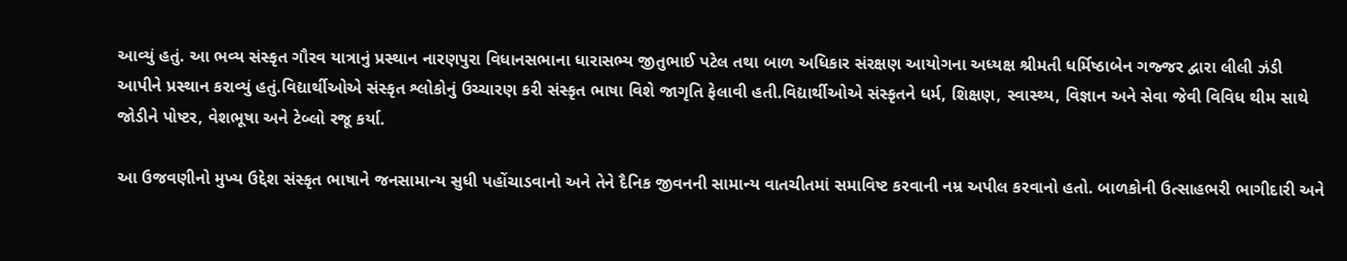આવ્યું હતું. આ ભવ્ય સંસ્કૃત ગૌરવ યાત્રાનું પ્રસ્થાન નારણપુરા વિધાનસભાના ધારાસભ્ય જીતુભાઈ પટેલ તથા બાળ અધિકાર સંરક્ષણ આયોગના અધ્યક્ષ શ્રીમતી ધર્મિષ્ઠાબેન ગજ્જર દ્વારા લીલી ઝંડી આપીને પ્રસ્થાન કરાવ્યું હતું.વિદ્યાર્થીઓએ સંસ્કૃત શ્લોકોનું ઉચ્ચારણ કરી સંસ્કૃત ભાષા વિશે જાગૃતિ ફેલાવી હતી.વિદ્યાર્થીઓએ સંસ્કૃતને ધર્મ, શિક્ષણ, સ્વાસ્થ્ય, વિજ્ઞાન અને સેવા જેવી વિવિધ થીમ સાથે જોડીને પોષ્ટર, વેશભૂષા અને ટેબ્લો રજૂ કર્યા.

આ ઉજવણીનો મુખ્ય ઉદ્દેશ સંસ્કૃત ભાષાને જનસામાન્ય સુધી પહોંચાડવાનો અને તેને દૈનિક જીવનની સામાન્ય વાતચીતમાં સમાવિષ્ટ કરવાની નમ્ર અપીલ કરવાનો હતો. બાળકોની ઉત્સાહભરી ભાગીદારી અને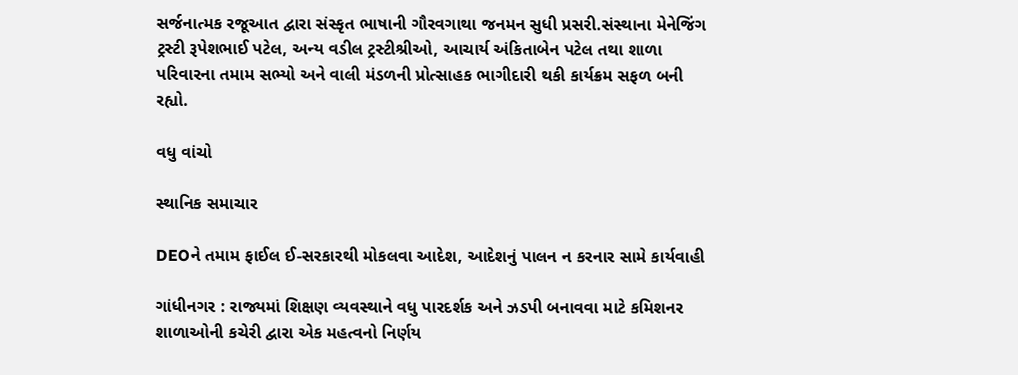સર્જનાત્મક રજૂઆત દ્વારા સંસ્કૃત ભાષાની ગૌરવગાથા જનમન સુધી પ્રસરી.સંસ્થાના મેનેજિંગ ટ્રસ્ટી રૂપેશભાઈ પટેલ, અન્ય વડીલ ટ્રસ્ટીશ્રીઓ, આચાર્ય અંકિતાબેન પટેલ તથા શાળા પરિવારના તમામ સભ્યો અને વાલી મંડળની પ્રોત્સાહક ભાગીદારી થકી કાર્યક્રમ સફળ બની રહ્યો.

વધુ વાંચો

સ્થાનિક સમાચાર

DEOને તમામ ફાઈલ ઈ-સરકારથી મોકલવા આદેશ, આદેશનું પાલન ન કરનાર સામે કાર્યવાહી

ગાંધીનગર : રાજ્યમાં શિક્ષણ વ્યવસ્થાને વધુ પારદર્શક અને ઝડપી બનાવવા માટે કમિશનર શાળાઓની કચેરી દ્વારા એક મહત્વનો નિર્ણય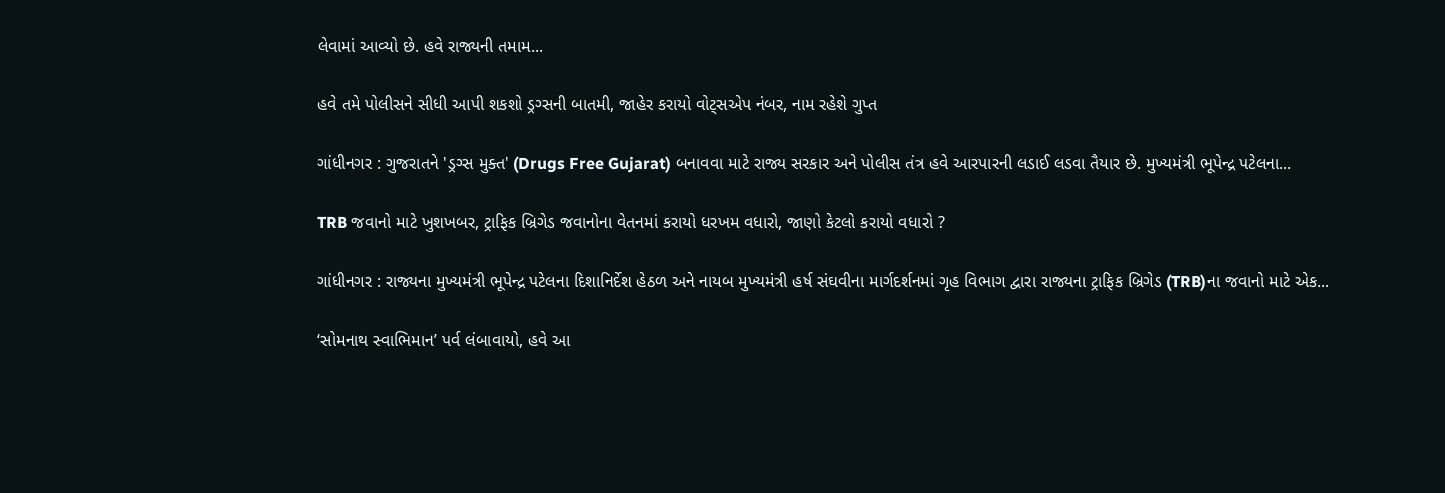લેવામાં આવ્યો છે. હવે રાજ્યની તમામ...

હવે તમે પોલીસને સીધી આપી શકશો ડ્રગ્સની બાતમી, જાહેર કરાયો વોટ્સએપ નંબર, નામ રહેશે ગુપ્ત

ગાંધીનગર : ગુજરાતને 'ડ્રગ્સ મુક્ત' (Drugs Free Gujarat) બનાવવા માટે રાજ્ય સરકાર અને પોલીસ તંત્ર હવે આરપારની લડાઈ લડવા તૈયાર છે. મુખ્યમંત્રી ભૂપેન્દ્ર પટેલના...

TRB જવાનો માટે ખુશખબર, ટ્રાફિક બ્રિગેડ જવાનોના વેતનમાં કરાયો ધરખમ વધારો, જાણો કેટલો કરાયો વધારો ?

ગાંધીનગર : રાજ્યના મુખ્યમંત્રી ભૂપેન્દ્ર પટેલના દિશાનિર્દેશ હેઠળ અને નાયબ મુખ્યમંત્રી હર્ષ સંઘવીના માર્ગદર્શનમાં ગૃહ વિભાગ દ્વારા રાજ્યના ટ્રાફિક બ્રિગેડ (TRB)ના જવાનો માટે એક...

‘સોમનાથ સ્વાભિમાન’ પર્વ લંબાવાયો, હવે આ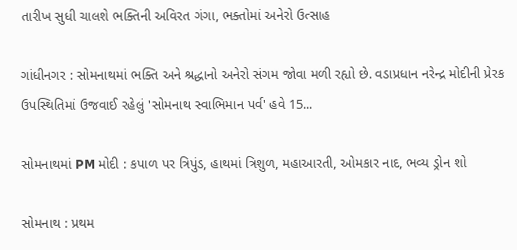તારીખ સુધી ચાલશે ભક્તિની અવિરત ગંગા, ભક્તોમાં અનેરો ઉત્સાહ

ગાંધીનગર : સોમનાથમાં ભક્તિ અને શ્રદ્ધાનો અનેરો સંગમ જોવા મળી રહ્યો છે. વડાપ્રધાન નરેન્દ્ર મોદીની પ્રેરક ઉપસ્થિતિમાં ઉજવાઈ રહેલું 'સોમનાથ સ્વાભિમાન પર્વ' હવે 15...

સોમનાથમાં PM મોદી : કપાળ પર ત્રિપુંડ, હાથમાં ત્રિશુળ, મહાઆરતી, ઓમકાર નાદ, ભવ્ય ડ્રોન શો

સોમનાથ : પ્રથમ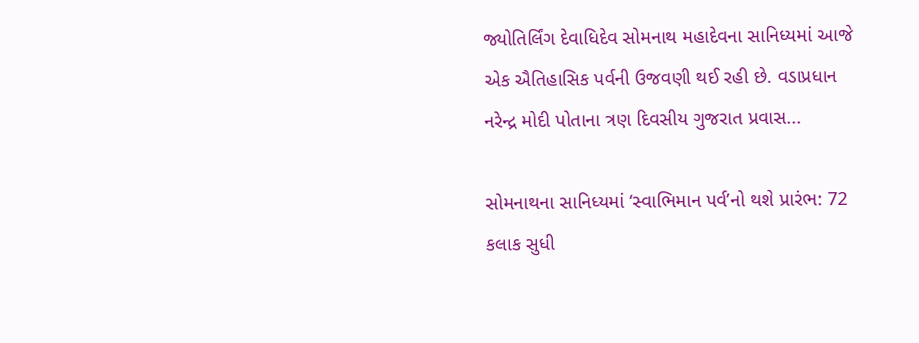જ્યોતિર્લિંગ દેવાધિદેવ સોમનાથ મહાદેવના સાનિધ્યમાં આજે એક ઐતિહાસિક પર્વની ઉજવણી થઈ રહી છે. વડાપ્રધાન નરેન્દ્ર મોદી પોતાના ત્રણ દિવસીય ગુજરાત પ્રવાસ...

સોમનાથના સાનિધ્યમાં ‘સ્વાભિમાન પર્વ’નો થશે પ્રારંભ: 72 કલાક સુધી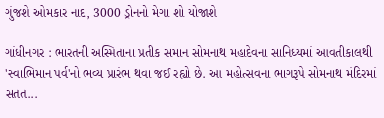ગુંજશે ઓમકાર નાદ, 3000 ડ્રોનનો મેગા શો યોજાશે

ગાંધીનગર : ભારતની અસ્મિતાના પ્રતીક સમાન સોમનાથ મહાદેવના સાનિધ્યમાં આવતીકાલથી 'સ્વાભિમાન પર્વ'નો ભવ્ય પ્રારંભ થવા જઈ રહ્યો છે. આ મહોત્સવના ભાગરૂપે સોમનાથ મંદિરમાં સતત...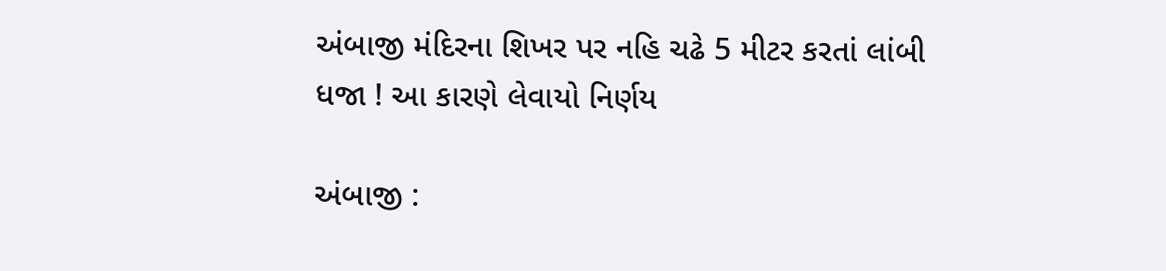અંબાજી મંદિરના શિખર પર નહિ ચઢે 5 મીટર કરતાં લાંબી ધજા ! આ કારણે લેવાયો નિર્ણય

અંબાજી :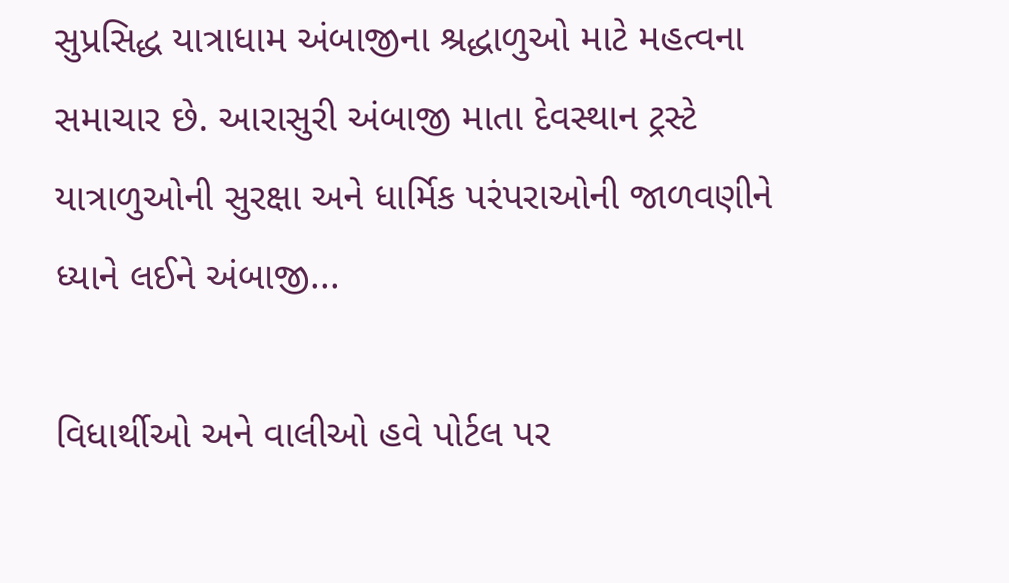સુપ્રસિદ્ધ યાત્રાધામ અંબાજીના શ્રદ્ધાળુઓ માટે મહત્વના સમાચાર છે. આરાસુરી અંબાજી માતા દેવસ્થાન ટ્રસ્ટે યાત્રાળુઓની સુરક્ષા અને ધાર્મિક પરંપરાઓની જાળવણીને ધ્યાને લઈને અંબાજી...

વિધાર્થીઓ અને વાલીઓ હવે પોર્ટલ પર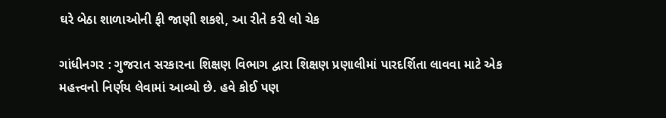ઘરે બેઠા શાળાઓની ફી જાણી શકશે, આ રીતે કરી લો ચેક

ગાંધીનગર : ગુજરાત સરકારના શિક્ષણ વિભાગ દ્વારા શિક્ષણ પ્રણાલીમાં પારદર્શિતા લાવવા માટે એક મહત્ત્વનો નિર્ણય લેવામાં આવ્યો છે. હવે કોઈ પણ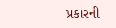પ્રકારની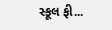સ્કૂલ ફી...